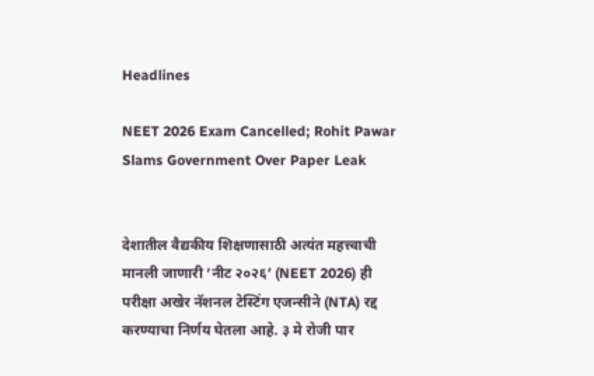Headlines

NEET 2026 Exam Cancelled; Rohit Pawar Slams Government Over Paper Leak


देशातील वैद्यकीय शिक्षणासाठी अत्यंत महत्त्वाची मानली जाणारी ‘नीट २०२६’ (NEET 2026) ही परीक्षा अखेर नॅशनल टेस्टिंग एजन्सीने (NTA) रद्द करण्याचा निर्णय घेतला आहे. ३ मे रोजी पार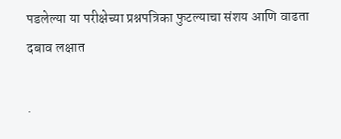पडलेल्या या परीक्षेच्या प्रश्नपत्रिका फुटल्याचा संशय आणि वाढता दबाव लक्षात

.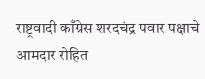राष्ट्रवादी काँग्रेस शरदचंद्र पवार पक्षाचे आमदार रोहित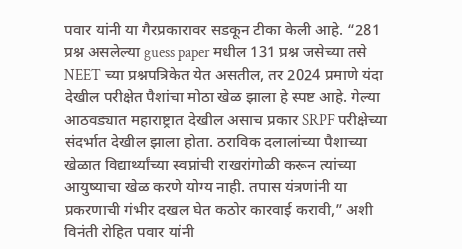पवार यांनी या गैरप्रकारावर सडकून टीका केली आहे. “281 प्रश्न असलेल्या guess paper मधील 131 प्रश्न जसेच्या तसे NEET च्या प्रश्नपत्रिकेत येत असतील, तर 2024 प्रमाणे यंदा देखील परीक्षेत पैशांचा मोठा खेळ झाला हे स्पष्ट आहे. गेल्या आठवड्यात महाराष्ट्रात देखील असाच प्रकार SRPF परीक्षेच्या संदर्भात देखील झाला होता. ठराविक दलालांच्या पैशाच्या खेळात विद्यार्थ्यांच्या स्वप्नांची राखरांगोळी करून त्यांच्या आयुष्याचा खेळ करणे योग्य नाही. तपास यंत्रणांनी या प्रकरणाची गंभीर दखल घेत कठोर कारवाई करावी,” अशी विनंती रोहित पवार यांनी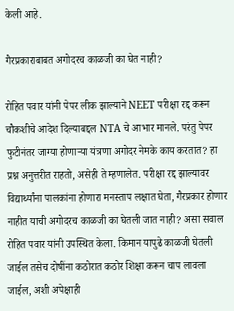केली आहे.

गैरप्रकाराबाबत अगोदरच काळजी का घेत नाही?

रोहित पवार यांनी पेपर लीक झाल्याने NEET परीक्षा रद्द करून चौकशीचे आदेश दिल्याबद्दल NTA चे आभार मानले. परंतु पेपर फुटीनंतर जाग्या होणाऱ्या यंत्रणा अगोदर नेमके काय करतात? हा प्रश्न अनुत्तरीत राहतो, असेही ते म्हणालेत. परीक्षा रद्द झाल्यावर विद्यार्थ्यांना पालकांना होणारा मनस्ताप लक्षात घेता, गैरप्रकार होणार नाहीत याची अगोदरच काळजी का घेतली जात नाही? असा सवाल रोहित पवार यांनी उपस्थित केला. किमान यापुढे काळजी घेतली जाईल तसेच दोषींना कठोरात कठोर शिक्षा करून चाप लावला जाईल, अशी अपेक्षाही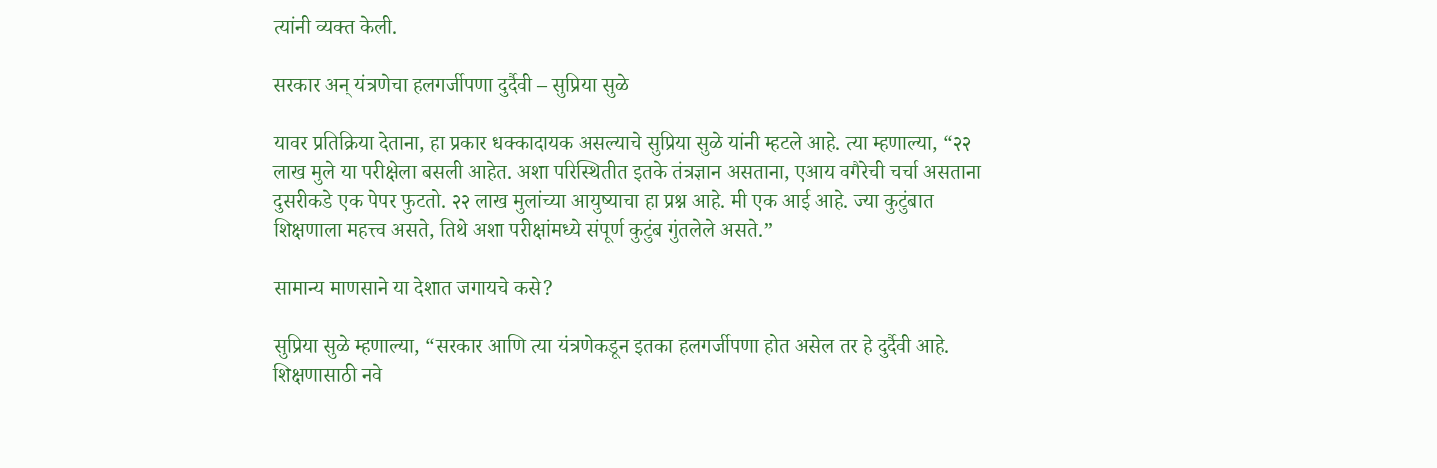त्यांनी व्यक्त केली.

सरकार अन् यंत्रणेचा हलगर्जीपणा दुर्दैवी – सुप्रिया सुळे

यावर प्रतिक्रिया देताना, हा प्रकार धक्कादायक असल्याचे सुप्रिया सुळे यांनी म्हटले आहे. त्या म्हणाल्या, “२२ लाख मुले या परीक्षेला बसली आहेत. अशा परिस्थितीत इतके तंत्रज्ञान असताना, एआय वगैरेची चर्चा असताना दुसरीकडे एक पेपर फुटतो. २२ लाख मुलांच्या आयुष्याचा हा प्रश्न आहे. मी एक आई आहे. ज्या कुटुंबात शिक्षणाला महत्त्व असते, तिथे अशा परीक्षांमध्ये संपूर्ण कुटुंब गुंतलेले असते.”

सामान्य माणसाने या देशात जगायचे कसे?

सुप्रिया सुळे म्हणाल्या, “सरकार आणि त्या यंत्रणेकडून इतका हलगर्जीपणा होत असेल तर हे दुर्दैवी आहे. शिक्षणासाठी नवे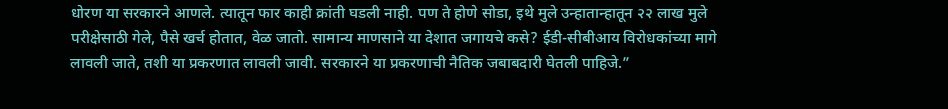धोरण या सरकारने आणले. त्यातून फार काही क्रांती घडली नाही. पण ते होणे सोडा, इथे मुले उन्हातान्हातून २२ लाख मुले परीक्षेसाठी गेले, पैसे खर्च होतात, वेळ जातो. सामान्य माणसाने या देशात जगायचे कसे? ईडी-सीबीआय विरोधकांच्या मागे लावली जाते, तशी या प्रकरणात लावली जावी. सरकारने या प्रकरणाची नैतिक जबाबदारी घेतली पाहिजे.”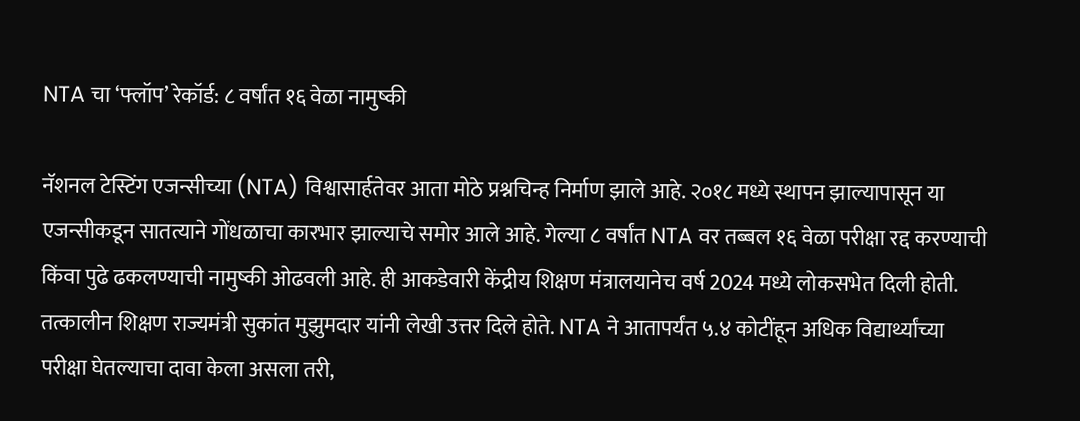NTA चा ‘फ्लॉप’ रेकॉर्ड: ८ वर्षांत १६ वेळा नामुष्की

नॅशनल टेस्टिंग एजन्सीच्या (NTA) विश्वासार्हतेवर आता मोठे प्रश्नचिन्ह निर्माण झाले आहे. २०१८ मध्ये स्थापन झाल्यापासून या एजन्सीकडून सातत्याने गोंधळाचा कारभार झाल्याचे समोर आले आहे. गेल्या ८ वर्षांत NTA वर तब्बल १६ वेळा परीक्षा रद्द करण्याची किंवा पुढे ढकलण्याची नामुष्की ओढवली आहे. ही आकडेवारी केंद्रीय शिक्षण मंत्रालयानेच वर्ष 2024 मध्ये लोकसभेत दिली होती. तत्कालीन शिक्षण राज्यमंत्री सुकांत मुझुमदार यांनी लेखी उत्तर दिले होते. NTA ने आतापर्यंत ५.४ कोटींहून अधिक विद्यार्थ्यांच्या परीक्षा घेतल्याचा दावा केला असला तरी,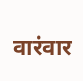वारंवार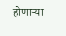होणाऱ्या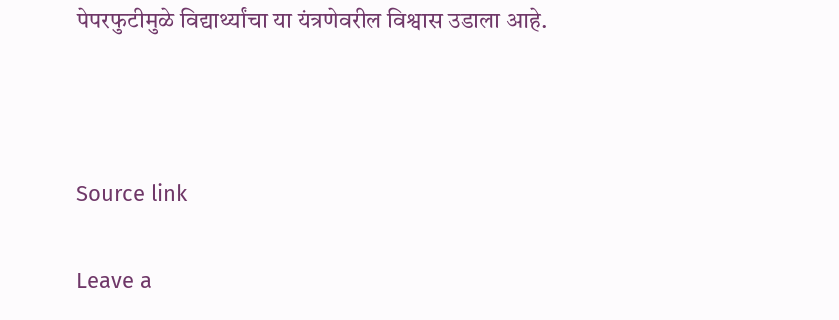पेपरफुटीमुळे विद्यार्थ्यांचा या यंत्रणेवरील विश्वास उडाला आहे.



Source link

Leave a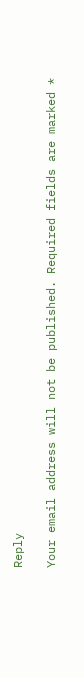Reply

Your email address will not be published. Required fields are marked *